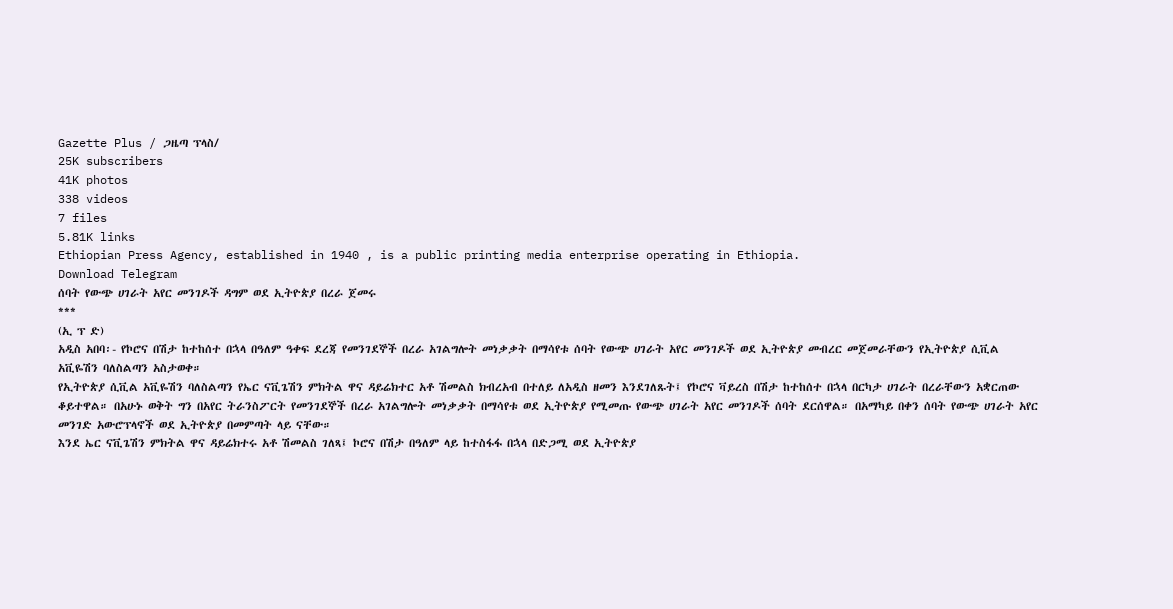Gazette Plus / ጋዜጣ ፕላስ/
25K subscribers
41K photos
338 videos
7 files
5.81K links
Ethiopian Press Agency, established in 1940 , is a public printing media enterprise operating in Ethiopia.
Download Telegram
ሰባት የውጭ ሀገራት አየር መንገዶች ዳግም ወደ ኢትዮጵያ በረራ ጀመሩ
***
(ኢ ፕ ድ)
አዲስ አበባ፡- የኮሮና በሽታ ከተከሰተ በኋላ በዓለም ዓቀፍ ደረጃ የመንገደኞች በረራ አገልግሎት መነቃቃት በማሳየቱ ሰባት የውጭ ሀገራት አየር መንገዶች ወደ ኢትዮጵያ መብረር መጀመራቸውን የኢትዮጵያ ሲቪል አቪዬሽን ባለስልጣን አስታወቀ።
የኢትዮጵያ ሲቪል አቪዬሽን ባለስልጣን የኤር ናቪጌሽን ምክትል ዋና ዳይሬክተር አቶ ሽመልስ ክብረአብ በተለይ ለአዲስ ዘመን እንደገለጹት፤ የኮሮና ቫይረስ በሽታ ከተከሰተ በኋላ በርካታ ሀገራት በረራቸውን አቋርጠው ቆይተዋል። በአሁኑ ወቅት ግን በአየር ትራንስፖርት የመንገደኞች በረራ አገልግሎት መነቃቃት በማሳየቱ ወደ ኢትዮጵያ የሚመጡ የውጭ ሀገራት አየር መንገዶች ሰባት ደርሰዋል። በአማካይ በቀን ሰባት የውጭ ሀገራት አየር መንገድ አውሮፕላኖች ወደ ኢትዮጵያ በመምጣት ላይ ናቸው።
እንደ ኤር ናቪጌሽን ምክትል ዋና ዳይሬክተሩ አቶ ሽመልስ ገለጻ፤ ኮሮና በሽታ በዓለም ላይ ከተስፋፋ በኋላ በድጋሚ ወደ ኢትዮጵያ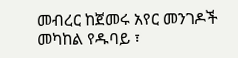መብረር ከጀመሩ አየር መንገዶች መካከል የዱባይ ፣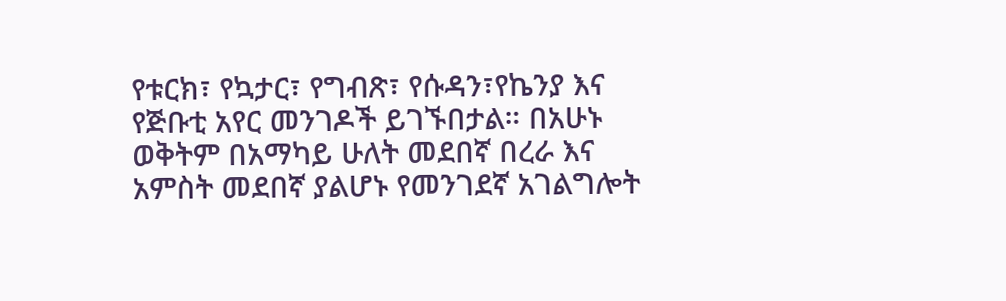የቱርክ፣ የኳታር፣ የግብጽ፣ የሱዳን፣የኬንያ እና የጅቡቲ አየር መንገዶች ይገኙበታል። በአሁኑ ወቅትም በአማካይ ሁለት መደበኛ በረራ እና አምስት መደበኛ ያልሆኑ የመንገደኛ አገልግሎት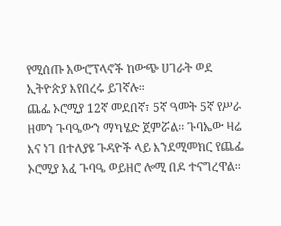የሚሰጡ አውሮፕላኖች ከውጭ ሀገራት ወደ ኢትዮጵያ እየበረሩ ይገኛሉ።
ጨፌ ኦሮሚያ 12ኛ መደበኛ፣ 5ኛ ዓመት 5ኛ የሥራ ዘመን ጉባዔውን ማካሄድ ጀምሯል፡፡ ጉባኤው ዛሬ እና ነገ በተለያዩ ጉዳዮች ላይ እንደሚመክር የጨፌ ኦሮሚያ አፈ ጉባዔ ወይዘሮ ሎሚ በዶ ተናግረዋል፡፡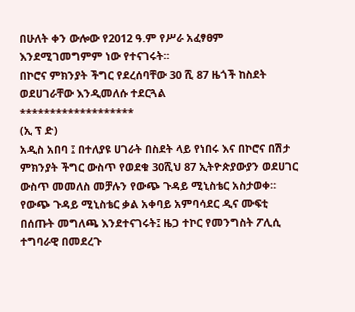በሁለት ቀን ውሎው የ2012 ዓ.ም የሥራ አፈፃፀም እንደሚገመግምም ነው የተናገሩት፡፡
በኮሮና ምክንያት ችግር የደረሰባቸው 30 ሺ 87 ዜጎች ከስደት ወደሀገራቸው እንዲመለሱ ተደርጓል
*******************
(ኢ ፕ ድ)
አዲስ አበባ ፤ በተለያዩ ሀገራት በስደት ላይ የነበሩ እና በኮሮና በሽታ ምክንያት ችግር ውስጥ የወደቁ 30ሺህ 87 ኢትዮጵያውያን ወደሀገር ውስጥ መመለስ መቻሉን የውጭ ጉዳይ ሚኒስቴር አስታወቀ።
የውጭ ጉዳይ ሚኒስቴር ቃል አቀባይ አምባሳደር ዲና ሙፍቲ በሰጡት መግለጫ እንደተናገሩት፤ ዜጋ ተኮር የመንግስት ፖሊሲ ተግባራዊ በመደረጉ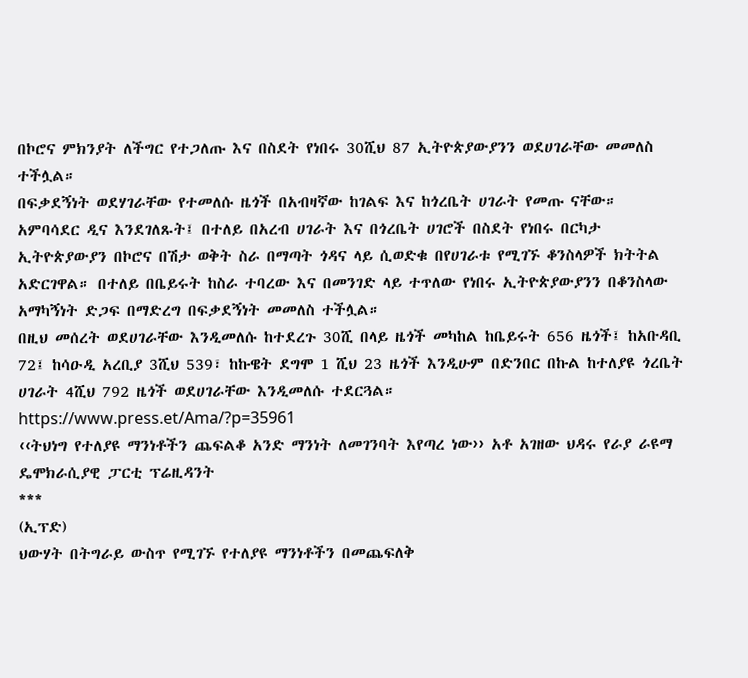በኮሮና ምክንያት ለችግር የተጋለጡ እና በስደት የነበሩ 30ሺህ 87 ኢትዮጵያውያንን ወደሀገራቸው መመለስ ተችሏል።
በፍቃደኝነት ወደሃገራቸው የተመለሱ ዜጎች በአብዛኛው ከገልፍ እና ከጎረቤት ሀገራት የመጡ ናቸው።
አምባሳደር ዲና እንደገለጹት፤ በተለይ በአረብ ሀገራት እና በጎረቤት ሀገሮች በስደት የነበሩ በርካታ ኢትዮጵያውያን በኮሮና በሽታ ወቅት ስራ በማጣት ጎዳና ላይ ሲወድቁ በየሀገራቱ የሚገኙ ቆንስላዎች ክትትል አድርገዋል። በተለይ በቤይሩት ከስራ ተባረው እና በመንገድ ላይ ተጥለው የነበሩ ኢትዮጵያውያንን በቆንስላው አማካኝነት ድጋፍ በማድረግ በፍቃደኝነት መመለስ ተችሏል።
በዚህ መሰረት ወደሀገራቸው እንዲመለሱ ከተደረጉ 30ሺ በላይ ዜጎች መካከል ከቤይሩት 656 ዜጎች፤ ከአቡዳቢ 72፤ ከሳዑዲ አረቢያ 3ሺህ 539፣ ከኩዌት ደግሞ 1 ሺህ 23 ዜጎች እንዲሁም በድንበር በኩል ከተለያዩ ጎረቤት ሀገራት 4ሺህ 792 ዜጎች ወደሀገራቸው እንዲመለሱ ተደርጓል።
https://www.press.et/Ama/?p=35961
‹‹ትህነግ የተለያዩ ማንነቶችን ጨፍልቆ አንድ ማንነት ለመገንባት እየጣረ ነው›› አቶ አገዘው ህዳሩ የራያ ራዩማ ዴሞክራሲያዊ ፓርቲ ፕሬዚዳንት
***
(ኢፕድ)
ህውሃት በትግራይ ውስጥ የሚገኙ የተለያዩ ማንነቶችን በመጨፍለቅ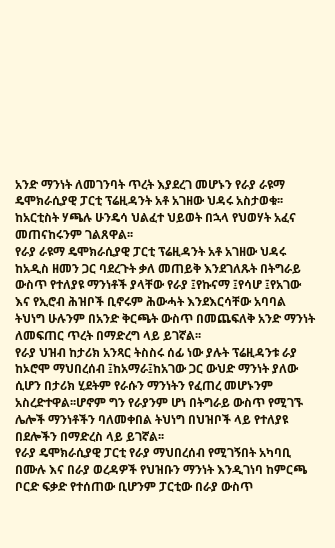አንድ ማንነት ለመገንባት ጥረት እያደረገ መሆኑን የራያ ራዩማ ዴሞክራሲያዊ ፓርቲ ፕሬዚዳንት አቶ አገዘው ህዳሩ አስታወቁ፡፡ከአርቲስት ሃጫሉ ሁንዴሳ ህልፈተ ህይወት በኋላ የህወሃት አፈና መጠናከሩንም ገልጸዋል፡፡
የራያ ራዩማ ዴሞክራሲያዊ ፓርቲ ፕሬዚዳንት አቶ አገዘው ህዳሩ ከአዲስ ዘመን ጋር ባደረጉት ቃለ መጠይቅ እንደገለጹት በትግራይ ውስጥ የተለያዩ ማንነቶች ያላቸው የራያ ፤የኩናማ ፤የሳሆ ፤የአገው እና የኢሮብ ሕዝቦች ቢኖሩም ሕውሓት እንደእርሳቸው አባባል ትህነግ ሁሉንም በአንድ ቅርጫት ውስጥ በመጨፍለቅ አንድ ማንነት ለመፍጠር ጥረት በማድረግ ላይ ይገኛል፡፡
የራያ ህዝብ ከታሪክ አንጻር ትስስሩ ሰፊ ነው ያሉት ፕሬዚዳንቱ ራያ ከኦሮሞ ማህበረሰብ ፤ከአማራ፤ከአገው ጋር ውህድ ማንነት ያለው ሲሆን በታሪክ ሂደትም የራሱን ማንነትን የፈጠረ መሆኑንም አስረድተዋል፡፡ሆኖም ግን የራያንም ሆነ በትግራይ ውስጥ የሚገኙ ሌሎች ማንነቶችን ባለመቀበል ትህነግ በህዝቦች ላይ የተለያዩ በደሎችን በማድረስ ላይ ይገኛል፡፡
የራያ ዴሞክራሲያዊ ፓርቲ የራያ ማህበረሰብ የሚገኝበት አካባቢ በሙሉ እና በራያ ወረዳዎች የህዝቡን ማንነት እንዲገነባ ከምርጫ ቦርድ ፍቃድ የተሰጠው ቢሆንም ፓርቲው በራያ ውስጥ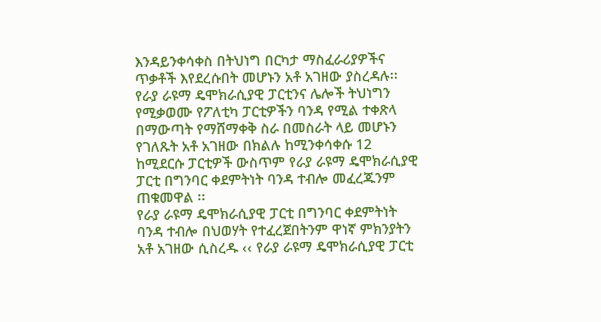እንዳይንቀሳቀስ በትህነግ በርካታ ማስፈራሪያዎችና ጥቃቶች እየደረሱበት መሆኑን አቶ አገዘው ያስረዳሉ፡፡
የራያ ራዩማ ዴሞክራሲያዊ ፓርቲንና ሌሎች ትህነግን የሚቃወሙ የፖለቲካ ፓርቲዎችን ባንዳ የሚል ተቀጽላ በማውጣት የማሸማቀቅ ስራ በመስራት ላይ መሆኑን የገለጹት አቶ አገዘው በክልሉ ከሚንቀሳቀሱ 12 ከሚደርሱ ፓርቲዎች ውስጥም የራያ ራዩማ ዴሞክራሲያዊ ፓርቲ በግንባር ቀደምትነት ባንዳ ተብሎ መፈረጁንም ጠቁመዋል ፡፡
የራያ ራዩማ ዴሞክራሲያዊ ፓርቲ በግንባር ቀደምትነት ባንዳ ተብሎ በህወሃት የተፈረጀበትንም ዋነኛ ምክንያትን አቶ አገዘው ሲስረዱ ‹‹ የራያ ራዩማ ዴሞክራሲያዊ ፓርቲ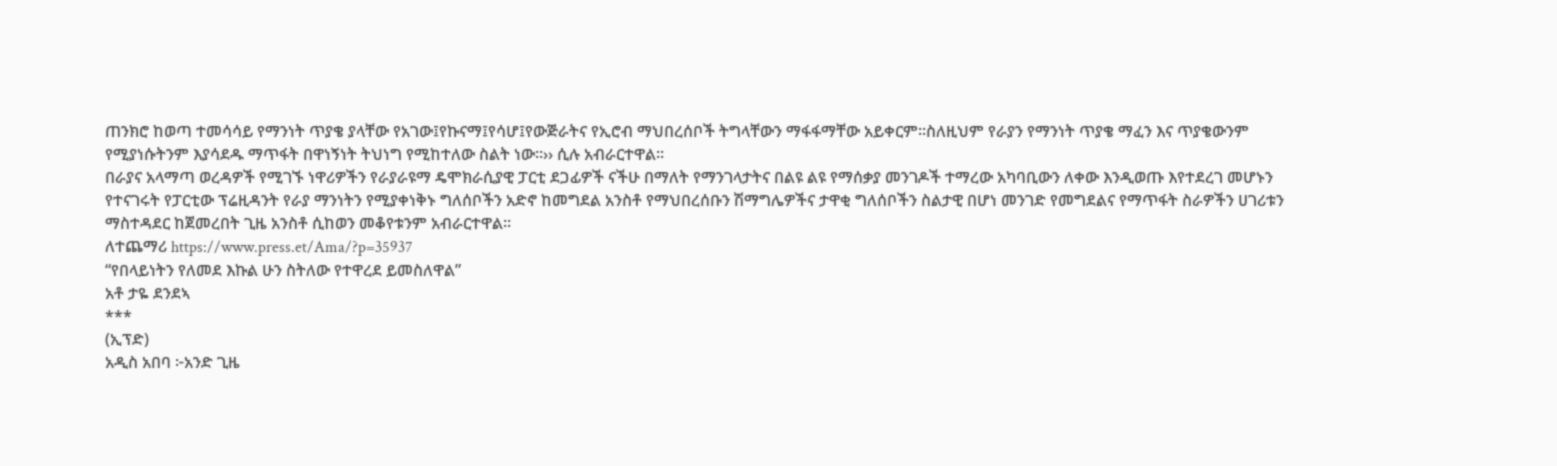ጠንክሮ ከወጣ ተመሳሳይ የማንነት ጥያቄ ያላቸው የአገው፤የኩናማ፤የሳሆ፤የውጅራትና የኢሮብ ማህበረሰቦች ትግላቸውን ማፋፋማቸው አይቀርም፡፡ስለዚህም የራያን የማንነት ጥያቄ ማፈን እና ጥያቄውንም የሚያነሱትንም እያሳደዱ ማጥፋት በዋነኝነት ትህነግ የሚከተለው ስልት ነው፡፡›› ሲሉ አብራርተዋል፡፡
በራያና አላማጣ ወረዳዎች የሚገኙ ነዋሪዎችን የራያራዩማ ዴሞክራሲያዊ ፓርቲ ደጋፊዎች ናችሁ በማለት የማንገላታትና በልዩ ልዩ የማሰቃያ መንገዶች ተማረው አካባቢውን ለቀው እንዲወጡ እየተደረገ መሆኑን የተናገሩት የፓርቲው ፕሬዚዳንት የራያ ማንነትን የሚያቀነቅኑ ግለሰቦችን አድኖ ከመግደል አንስቶ የማህበረሰቡን ሽማግሌዎችና ታዋቂ ግለሰቦችን ስልታዊ በሆነ መንገድ የመግደልና የማጥፋት ስራዎችን ሀገሪቱን ማስተዳደር ከጀመረበት ጊዜ አንስቶ ሲከወን መቆየቱንም አብራርተዋል፡፡
ለተጨማሪ https://www.press.et/Ama/?p=35937
“የበላይነትን የለመደ እኩል ሁን ስትለው የተዋረደ ይመስለዋል”
አቶ ታዬ ደንደኣ
***
(ኢፕድ)
አዲስ አበባ ፦አንድ ጊዜ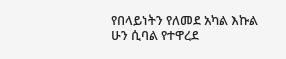የበላይነትን የለመደ አካል እኩል ሁን ሲባል የተዋረደ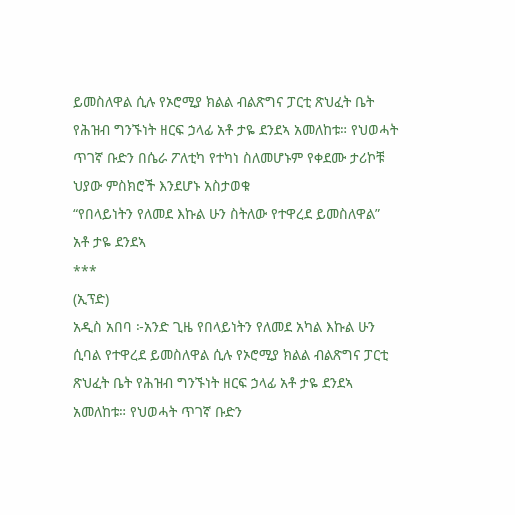ይመስለዋል ሲሉ የኦሮሚያ ክልል ብልጽግና ፓርቲ ጽህፈት ቤት የሕዝብ ግንኙነት ዘርፍ ኃላፊ አቶ ታዬ ደንደኣ አመለከቱ። የህወሓት ጥገኛ ቡድን በሴራ ፖለቲካ የተካነ ስለመሆኑም የቀደሙ ታሪኮቹ ህያው ምስክሮች እንደሆኑ አስታወቁ
“የበላይነትን የለመደ እኩል ሁን ስትለው የተዋረደ ይመስለዋል”
አቶ ታዬ ደንደኣ
***
(ኢፕድ)
አዲስ አበባ ፦አንድ ጊዜ የበላይነትን የለመደ አካል እኩል ሁን ሲባል የተዋረደ ይመስለዋል ሲሉ የኦሮሚያ ክልል ብልጽግና ፓርቲ ጽህፈት ቤት የሕዝብ ግንኙነት ዘርፍ ኃላፊ አቶ ታዬ ደንደኣ አመለከቱ። የህወሓት ጥገኛ ቡድን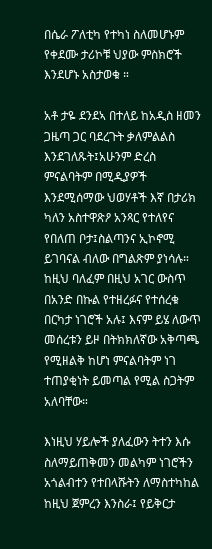በሴራ ፖለቲካ የተካነ ስለመሆኑም የቀደሙ ታሪኮቹ ህያው ምስክሮች እንደሆኑ አስታወቁ ።

አቶ ታዬ ደንደኣ በተለይ ከአዲስ ዘመን ጋዜጣ ጋር ባደረጉት ቃለምልልስ እንደገለጹት፤አሁንም ድረስ ምናልባትም በሚዲያዎች እንደሚሰማው ህወሃቶች እኛ በታሪክ ካለን አስተዋጽዖ አንጻር የተለየና የበለጠ ቦታ፤ስልጣንና ኢኮኖሚ ይገባናል ብለው በግልጽም ያነሳሉ። ከዚህ ባለፈም በዚህ አገር ውስጥ በአንድ በኩል የተዘረፉና የተሰረቁ በርካታ ነገሮች አሉ፤ እናም ይሄ ለውጥ መሰረቱን ይዞ በትክክለኛው አቅጣጫ የሚዘልቅ ከሆነ ምናልባትም ነገ ተጠያቂነት ይመጣል የሚል ስጋትም አለባቸው።

እነዚህ ሃይሎች ያለፈውን ትተን እሱ ስለማይጠቅመን መልካም ነገሮችን አጎልብተን የተበላሹትን ለማስተካከል ከዚህ ጀምረን እንስራ፤ የይቅርታ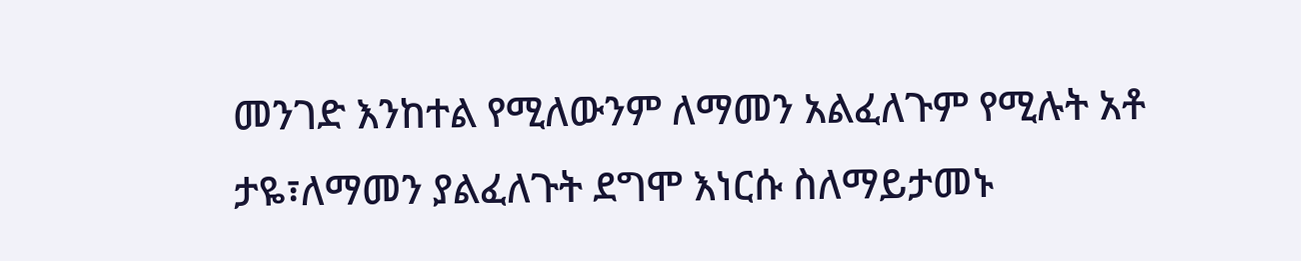መንገድ እንከተል የሚለውንም ለማመን አልፈለጉም የሚሉት አቶ ታዬ፣ለማመን ያልፈለጉት ደግሞ እነርሱ ስለማይታመኑ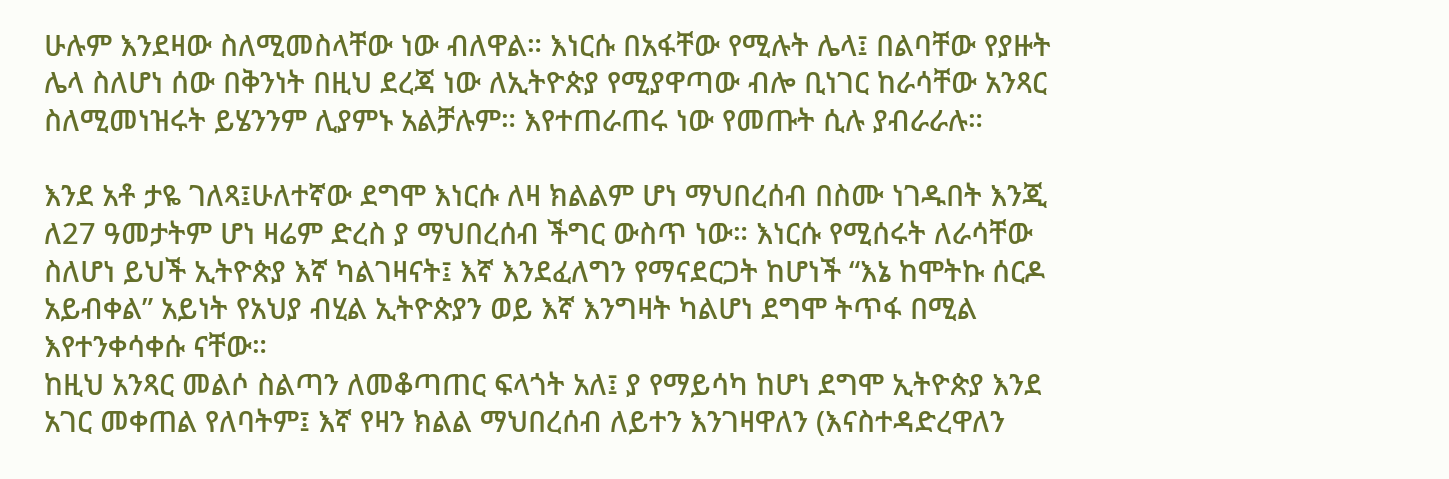ሁሉም እንደዛው ስለሚመስላቸው ነው ብለዋል። እነርሱ በአፋቸው የሚሉት ሌላ፤ በልባቸው የያዙት ሌላ ስለሆነ ሰው በቅንነት በዚህ ደረጃ ነው ለኢትዮጵያ የሚያዋጣው ብሎ ቢነገር ከራሳቸው አንጻር ስለሚመነዝሩት ይሄንንም ሊያምኑ አልቻሉም። እየተጠራጠሩ ነው የመጡት ሲሉ ያብራራሉ።

እንደ አቶ ታዬ ገለጻ፤ሁለተኛው ደግሞ እነርሱ ለዛ ክልልም ሆነ ማህበረሰብ በስሙ ነገዱበት እንጂ ለ27 ዓመታትም ሆነ ዛሬም ድረስ ያ ማህበረሰብ ችግር ውስጥ ነው። እነርሱ የሚሰሩት ለራሳቸው ስለሆነ ይህች ኢትዮጵያ እኛ ካልገዛናት፤ እኛ እንደፈለግን የማናደርጋት ከሆነች “እኔ ከሞትኩ ሰርዶ አይብቀል” አይነት የአህያ ብሂል ኢትዮጵያን ወይ እኛ እንግዛት ካልሆነ ደግሞ ትጥፋ በሚል እየተንቀሳቀሱ ናቸው።
ከዚህ አንጻር መልሶ ስልጣን ለመቆጣጠር ፍላጎት አለ፤ ያ የማይሳካ ከሆነ ደግሞ ኢትዮጵያ እንደ አገር መቀጠል የለባትም፤ እኛ የዛን ክልል ማህበረሰብ ለይተን እንገዛዋለን (እናስተዳድረዋለን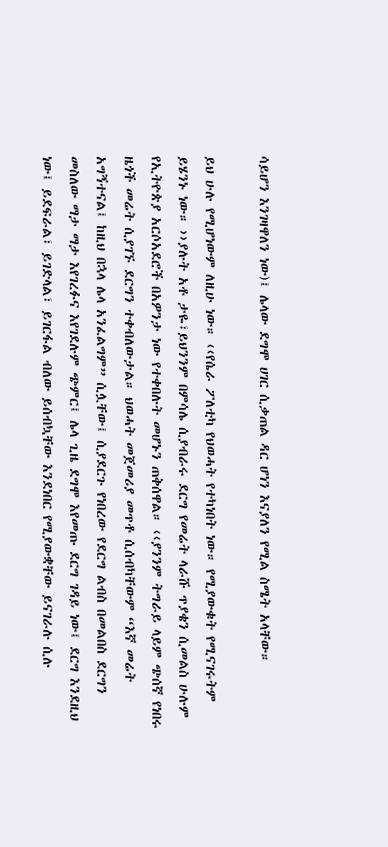ሳይሆን እንገዛዋለን ነው)፤ ሌላው ደግሞ ሀገር ሲቃጠል ዳር ሆነን እናያለን የሚል ስሜት አላቸው።

ይህ ሁሉ የሚሆነውም ለዚሁ ነው። ‹‹የሴራ ፖለቲካ የህወሓት የተካነበት ነው። የሚያውቁት የሚናገሩትም ይሄንኑ ነው። ››ያሉት አቶ ታዬ፣ይህንንም በምሳሌ ሲያብራሩ ደርግ የመሬት ላራሹ ጥያቄን ሲመልስ ሁሉም የኢትዮጵያ አርሶአደሮች በአዎንታ ነው የተቀበሉት መሆኑን ጠቅሰዋል። ‹‹ያንንም ትግራይ ላይም ጭሰኛ የነበሩ ዜጎች መሬት ሲያገኙ ደርግን ተቀብለውታል። ህወሓት መጀመሪያ መጥቶ ሲሰብካቸውም “እኛ መሬት አግኝተናል፤ ከዚህ በኋላ ሌላ አንፈልግም” ሲሏቸው፤ ሲያደርጉ የነበረው የደርግ ልብስ በመልበስ ደርግን መስለው ማታ ማታ እየገረፉና እየገደሉም ጭምር፤ ሌላ ጊዜ ደግሞ እየመጡ ደርግ ገዳይ ነው፤ ደርግ እንደዚህ ነው፤ ይደፍራል፣ ይገድላል፣ ይገርፋል ብለው ይሰብኳቸው እንደነበር የሚያውቋቸው ይናገራሉ ሲሉ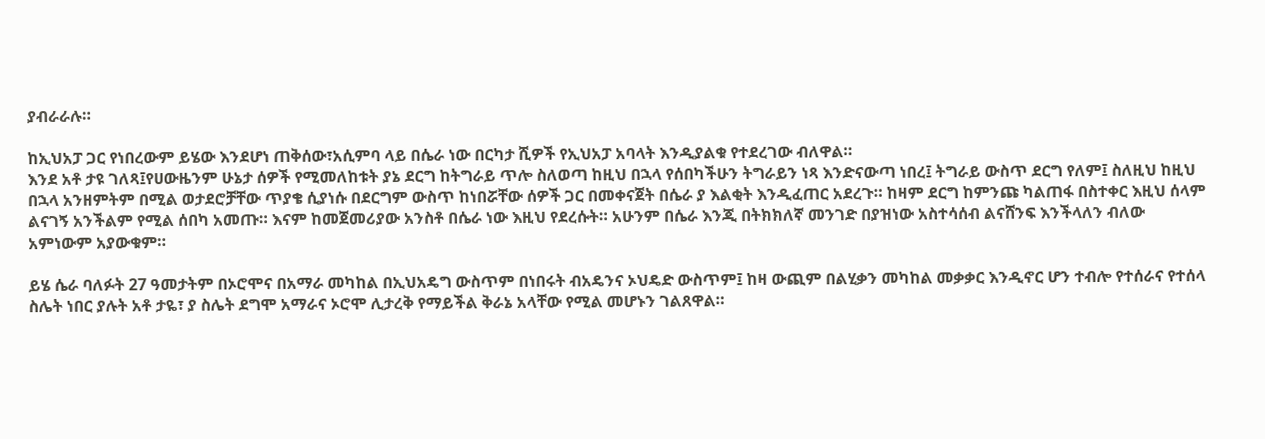ያብራራሉ።

ከኢህአፓ ጋር የነበረውም ይሄው እንደሆነ ጠቅሰው፣አሲምባ ላይ በሴራ ነው በርካታ ሺዎች የኢህአፓ አባላት እንዲያልቁ የተደረገው ብለዋል።
እንደ አቶ ታዩ ገለጻ፤የሀውዜንም ሁኔታ ሰዎች የሚመለከቱት ያኔ ደርግ ከትግራይ ጥሎ ስለወጣ ከዚህ በኋላ የሰበካችሁን ትግራይን ነጻ እንድናውጣ ነበረ፤ ትግራይ ውስጥ ደርግ የለም፤ ስለዚህ ከዚህ በኋላ አንዘምትም በሚል ወታደሮቻቸው ጥያቄ ሲያነሱ በደርግም ውስጥ ከነበሯቸው ሰዎች ጋር በመቀናጀት በሴራ ያ እልቂት እንዲፈጠር አደረጉ። ከዛም ደርግ ከምንጩ ካልጠፋ በስተቀር እዚህ ሰላም ልናገኝ አንችልም የሚል ሰበካ አመጡ። እናም ከመጀመሪያው አንስቶ በሴራ ነው እዚህ የደረሱት። አሁንም በሴራ እንጂ በትክክለኛ መንገድ በያዝነው አስተሳሰብ ልናሸንፍ እንችላለን ብለው አምነውም አያውቁም።

ይሄ ሴራ ባለፉት 27 ዓመታትም በኦሮሞና በአማራ መካከል በኢህአዴግ ውስጥም በነበሩት ብአዴንና ኦህዴድ ውስጥም፤ ከዛ ውጪም በልሂቃን መካከል መቃቃር እንዲኖር ሆን ተብሎ የተሰራና የተሰላ ስሌት ነበር ያሉት አቶ ታዬ፣ ያ ስሌት ደግሞ አማራና ኦሮሞ ሊታረቅ የማይችል ቅራኔ አላቸው የሚል መሆኑን ገልጸዋል።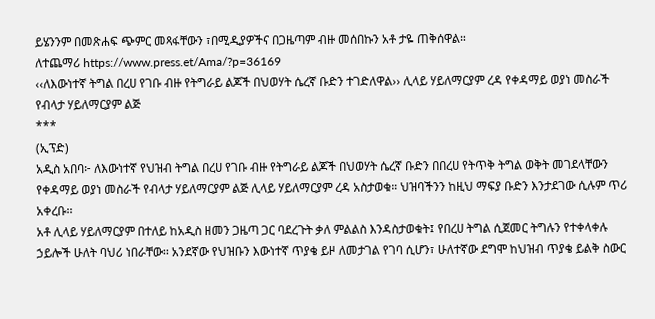ይሄንንም በመጽሐፍ ጭምር መጻፋቸውን ፣በሚዲያዎችና በጋዜጣም ብዙ መሰበኩን አቶ ታዬ ጠቅሰዋል።
ለተጨማሪ https://www.press.et/Ama/?p=36169
‹‹ለእውነተኛ ትግል በረሀ የገቡ ብዙ የትግራይ ልጆች በህወሃት ሴረኛ ቡድን ተገድለዋል›› ሊላይ ሃይለማርያም ረዳ የቀዳማይ ወያነ መስራች የብላታ ሃይለማርያም ልጅ
***
(ኢፕድ)
አዲስ አበባ፦ ለእውነተኛ የህዝብ ትግል በረሀ የገቡ ብዙ የትግራይ ልጆች በህወሃት ሴረኛ ቡድን በበረሀ የትጥቅ ትግል ወቅት መገደላቸውን የቀዳማይ ወያነ መስራች የብላታ ሃይለማርያም ልጅ ሊላይ ሃይለማርያም ረዳ አስታወቁ። ህዝባችንን ከዚህ ማፍያ ቡድን እንታደገው ሲሉም ጥሪ አቀረቡ፡፡
አቶ ሊላይ ሃይለማርያም በተለይ ከአዲስ ዘመን ጋዜጣ ጋር ባደረጉት ቃለ ምልልስ እንዳስታወቁት፤ የበረሀ ትግል ሲጀመር ትግሉን የተቀላቀሉ ኃይሎች ሁለት ባህሪ ነበራቸው፡፡ አንደኛው የህዝቡን እውነተኛ ጥያቄ ይዞ ለመታገል የገባ ሲሆን፣ ሁለተኛው ደግሞ ከህዝብ ጥያቄ ይልቅ ስውር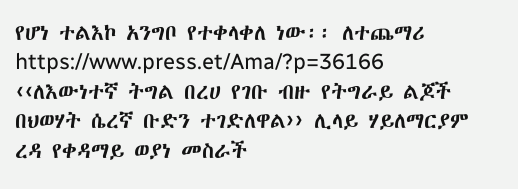የሆነ ተልእኮ አንግቦ የተቀላቀለ ነው፡፡ ለተጨማሪ https://www.press.et/Ama/?p=36166
‹‹ለእውነተኛ ትግል በረሀ የገቡ ብዙ የትግራይ ልጆች በህወሃት ሴረኛ ቡድን ተገድለዋል›› ሊላይ ሃይለማርያም ረዳ የቀዳማይ ወያነ መስራች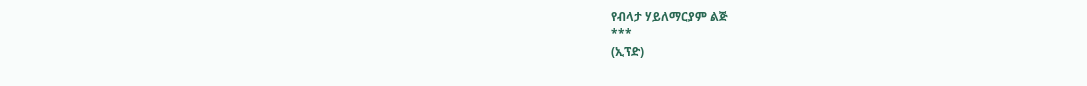የብላታ ሃይለማርያም ልጅ
***
(ኢፕድ)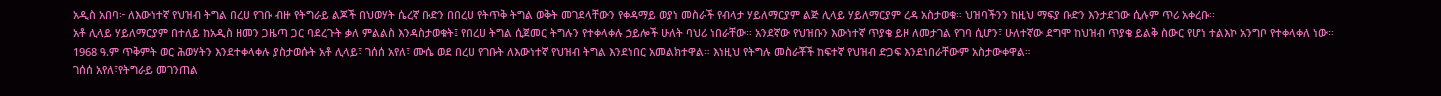አዲስ አበባ፦ ለእውነተኛ የህዝብ ትግል በረሀ የገቡ ብዙ የትግራይ ልጆች በህወሃት ሴረኛ ቡድን በበረሀ የትጥቅ ትግል ወቅት መገደላቸውን የቀዳማይ ወያነ መስራች የብላታ ሃይለማርያም ልጅ ሊላይ ሃይለማርያም ረዳ አስታወቁ። ህዝባችንን ከዚህ ማፍያ ቡድን እንታደገው ሲሉም ጥሪ አቀረቡ፡፡
አቶ ሊላይ ሃይለማርያም በተለይ ከአዲስ ዘመን ጋዜጣ ጋር ባደረጉት ቃለ ምልልስ እንዳስታወቁት፤ የበረሀ ትግል ሲጀመር ትግሉን የተቀላቀሉ ኃይሎች ሁለት ባህሪ ነበራቸው፡፡ አንደኛው የህዝቡን እውነተኛ ጥያቄ ይዞ ለመታገል የገባ ሲሆን፣ ሁለተኛው ደግሞ ከህዝብ ጥያቄ ይልቅ ስውር የሆነ ተልእኮ አንግቦ የተቀላቀለ ነው፡፡
1968 ዓ.ም ጥቅምት ወር ሕወሃትን እንደተቀላቀሉ ያስታወሱት አቶ ሊላይ፣ ገሰሰ አየለ፣ ሙሴ ወደ በረሀ የገቡት ለእውነተኛ የህዝብ ትግል እንደነበር አመልክተዋል። እነዚህ የትግሉ መስራቾች ከፍተኛ የህዝብ ድጋፍ እንደነበራቸውም አስታውቀዋል።
ገሰሰ አየለ፣የትግራይ መገንጠል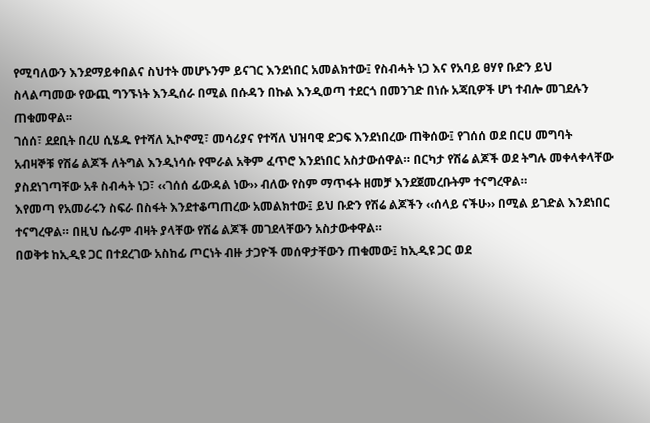የሚባለውን እንደማይቀበልና ስህተት መሆኑንም ይናገር እንደነበር አመልክተው፤ የስብሓት ነጋ እና የአባይ ፀሃየ ቡድን ይህ ስላልጣመው የውጪ ግንኙነት እንዲሰራ በሚል በሱዳን በኩል እንዲወጣ ተደርጎ በመንገድ በነሱ አጃቢዎች ሆነ ተብሎ መገደሉን ጠቁመዋል፡፡
ገሰሰ፣ ደደቢት በረሀ ሲሄዱ የተሻለ ኢኮኖሚ፣ መሳሪያና የተሻለ ህዝባዊ ድጋፍ እንደነበረው ጠቅሰው፤ የገሰሰ ወደ በርሀ መግባት አብዛኞቹ የሽሬ ልጆች ለትግል እንዲነሳሱ የሞራል አቅም ፈጥሮ እንደነበር አስታውሰዋል። በርካታ የሽሬ ልጆች ወደ ትግሉ መቀላቀላቸው ያስደነገጣቸው አቶ ስብሓት ነጋ፣ ‹‹ገሰሰ ፊውዳል ነው›› ብለው የስም ማጥፋት ዘመቻ እንደጀመረቡትም ተናግረዋል።
እየመጣ የአመራሩን ስፍራ በስፋት እንደተቆጣጠረው አመልክተው፤ ይህ ቡድን የሽሬ ልጆችን ‹‹ሰላይ ናችሁ›› በሚል ይገድል እንደነበር ተናግረዋል። በዚህ ሴራም ብዛት ያላቸው የሽሬ ልጆች መገደላቸውን አስታውቀዋል።
በወቅቱ ከኢዲዩ ጋር በተደረገው አስከፊ ጦርነት ብዙ ታጋዮች መሰዋታቸውን ጠቁመው፤ ከኢዲዩ ጋር ወደ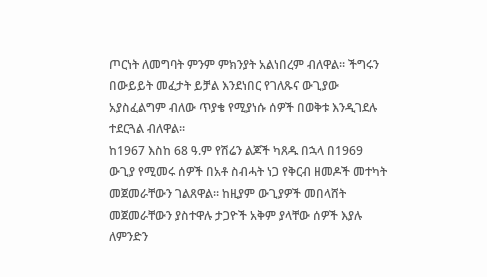ጦርነት ለመግባት ምንም ምክንያት አልነበረም ብለዋል። ችግሩን በውይይት መፈታት ይቻል እንደነበር የገለጹና ውጊያው አያስፈልግም ብለው ጥያቄ የሚያነሱ ሰዎች በወቅቱ እንዲገደሉ ተደርጓል ብለዋል።
ከ1967 እስከ 68 ዓ.ም የሽሬን ልጆች ካጸዱ በኋላ በ1969 ውጊያ የሚመሩ ሰዎች በአቶ ስብሓት ነጋ የቅርብ ዘመዶች መተካት መጀመራቸውን ገልጸዋል። ከዚያም ውጊያዎች መበላሸት መጀመራቸውን ያስተዋሉ ታጋዮች አቅም ያላቸው ሰዎች እያሉ ለምንድን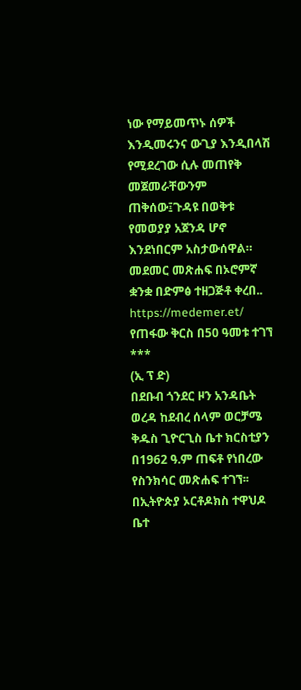ነው የማይመጥኑ ሰዎች እንዲመሩንና ውጊያ እንዲበላሽ የሚደረገው ሲሉ መጠየቅ መጀመራቸውንም ጠቅሰው፤ጉዳዩ በወቅቱ የመወያያ አጀንዳ ሆኖ እንደነበርም አስታውሰዋል።
መደመር መጽሐፍ በኦሮምኛ ቋንቋ በድምፅ ተዘጋጅቶ ቀረበ.. https://medemer.et/
የጠፋው ቅርስ በ50 ዓመቱ ተገኘ
***
(ኢ ፕ ድ)
በደቡብ ጎንደር ዞን አንዳቤት ወረዳ ከደብረ ሰላም ወርቻሜ ቅዱስ ጊዮርጊስ ቤተ ክርስቲያን በ1962 ዓ.ም ጠፍቶ የነበረው የስንክሳር መጽሐፍ ተገኘ፡፡
በኢትዮጵያ ኦርቶዶክስ ተዋህዶ ቤተ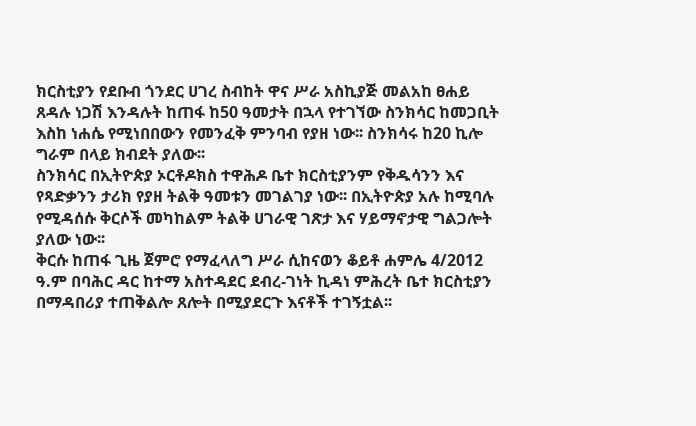ክርስቲያን የደቡብ ጎንደር ሀገረ ስብከት ዋና ሥራ አስኪያጅ መልአከ ፀሐይ ጸዳሉ ነጋሽ እንዳሉት ከጠፋ ከ50 ዓመታት በኋላ የተገኘው ስንክሳር ከመጋቢት እስከ ነሐሴ የሚነበበውን የመንፈቅ ምንባብ የያዘ ነው፡፡ ስንክሳሩ ከ20 ኪሎ ግራም በላይ ክብደት ያለው፡፡
ስንክሳር በኢትዮጵያ ኦርቶዶክስ ተዋሕዶ ቤተ ክርስቲያንም የቅዱሳንን እና የጻድቃንን ታሪክ የያዘ ትልቅ ዓመቱን መገልገያ ነው፡፡ በኢትዮጵያ አሉ ከሚባሉ የሚዳሰሱ ቅርሶች መካከልም ትልቅ ሀገራዊ ገጽታ እና ሃይማኖታዊ ግልጋሎት ያለው ነው፡፡
ቅርሱ ከጠፋ ጊዜ ጀምሮ የማፈላለግ ሥራ ሲከናወን ቆይቶ ሐምሌ 4/2012 ዓ.ም በባሕር ዳር ከተማ አስተዳደር ደብረ-ገነት ኪዳነ ምሕረት ቤተ ክርስቲያን በማዳበሪያ ተጠቅልሎ ጸሎት በሚያደርጉ እናቶች ተገኝቷል፡፡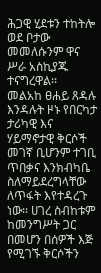ሕጋዊ ሂደቱን ተከትሎ ወደ ቦታው መመለሱንም ዋና ሥራ አስኪያጁ ተናግረዋል፡፡
መልአከ ፀሐይ ጸዳሉ እንዳሉት ዞኑ የበርካታ ታሪካዊ እና ሃይማኖታዊ ቅርሶች መገኛ ቢሆንም ተገቢ ጥበቃና እንክብካቤ ስለማይደረግላቸው ለጥፋት እየተዳረጉ ነው፡፡ ሀገረ ስብከቱም ከመንግሥት ጋር በመሆን በሰዎች እጅ የሚገኙ ቅርሶችን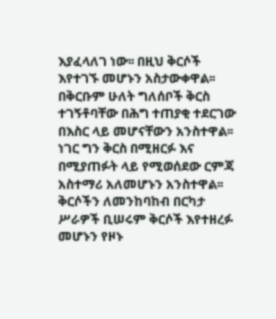እያፈላለገ ነው፡፡ በዚህ ቅርሶች እየተገኙ መሆኑን አስታውቀዋል፡፡ በቅርቡም ሁለት ግለሰቦች ቅርስ ተገኝቶባቸው በሕግ ተጠያቂ ተደርገው በእስር ላይ መሆናቸውን አንስተዋል፡፡ ነገር ግን ቅርስ በሚዘርፉ እና በሚያጠፉት ላይ የሚወሰደው ርምጃ አስተማሪ አለመሆኑን አንስተዋል፡፡
ቅርሶችን ለመንከባከብ በርካታ ሥራዎች ቢሠሩም ቅርሶች እየተዘረፉ መሆኑን የዞኑ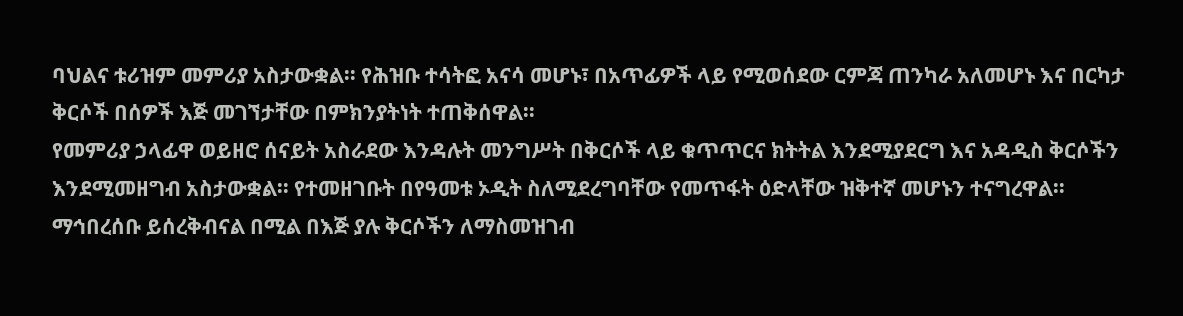ባህልና ቱሪዝም መምሪያ አስታውቋል፡፡ የሕዝቡ ተሳትፎ አናሳ መሆኑ፣ በአጥፊዎች ላይ የሚወሰደው ርምጃ ጠንካራ አለመሆኑ እና በርካታ ቅርሶች በሰዎች እጅ መገኘታቸው በምክንያትነት ተጠቅሰዋል፡፡
የመምሪያ ኃላፊዋ ወይዘሮ ሰናይት አስራደው እንዳሉት መንግሥት በቅርሶች ላይ ቁጥጥርና ክትትል እንደሚያደርግ እና አዳዲስ ቅርሶችን እንደሚመዘግብ አስታውቋል፡፡ የተመዘገቡት በየዓመቱ ኦዲት ስለሚደረግባቸው የመጥፋት ዕድላቸው ዝቅተኛ መሆኑን ተናግረዋል፡፡
ማኅበረሰቡ ይሰረቅብናል በሚል በእጅ ያሉ ቅርሶችን ለማስመዝገብ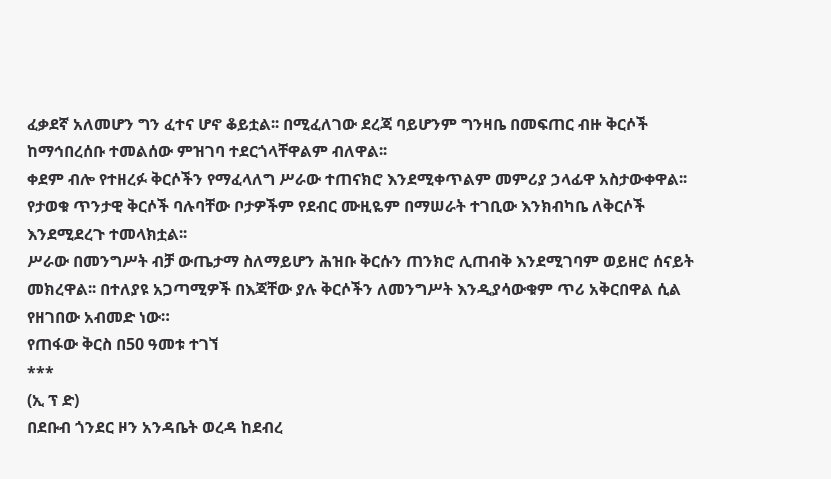ፈቃደኛ አለመሆን ግን ፈተና ሆኖ ቆይቷል፡፡ በሚፈለገው ደረጃ ባይሆንም ግንዛቤ በመፍጠር ብዙ ቅርሶች ከማኅበረሰቡ ተመልሰው ምዝገባ ተደርጎላቸዋልም ብለዋል፡፡
ቀደም ብሎ የተዘረፉ ቅርሶችን የማፈላለግ ሥራው ተጠናክሮ እንደሚቀጥልም መምሪያ ኃላፊዋ አስታውቀዋል፡፡ የታወቁ ጥንታዊ ቅርሶች ባሉባቸው ቦታዎችም የደብር ሙዚዬም በማሠራት ተገቢው እንክብካቤ ለቅርሶች እንደሚደረጉ ተመላክቷል፡፡
ሥራው በመንግሥት ብቻ ውጤታማ ስለማይሆን ሕዝቡ ቅርሱን ጠንክሮ ሊጠብቅ እንደሚገባም ወይዘሮ ሰናይት መክረዋል፡፡ በተለያዩ አጋጣሚዎች በእጃቸው ያሉ ቅርሶችን ለመንግሥት እንዲያሳውቁም ጥሪ አቅርበዋል ሲል የዘገበው አብመድ ነው።
የጠፋው ቅርስ በ50 ዓመቱ ተገኘ
***
(ኢ ፕ ድ)
በደቡብ ጎንደር ዞን አንዳቤት ወረዳ ከደብረ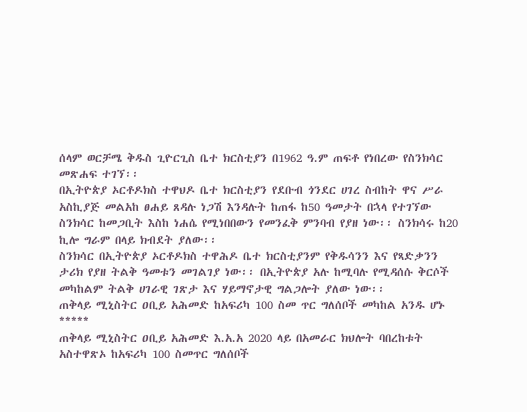ሰላም ወርቻሜ ቅዱስ ጊዮርጊስ ቤተ ክርስቲያን በ1962 ዓ.ም ጠፍቶ የነበረው የስንክሳር መጽሐፍ ተገኘ፡፡
በኢትዮጵያ ኦርቶዶክስ ተዋህዶ ቤተ ክርስቲያን የደቡብ ጎንደር ሀገረ ስብከት ዋና ሥራ አስኪያጅ መልአከ ፀሐይ ጸዳሉ ነጋሽ እንዳሉት ከጠፋ ከ50 ዓመታት በኋላ የተገኘው ስንክሳር ከመጋቢት እስከ ነሐሴ የሚነበበውን የመንፈቅ ምንባብ የያዘ ነው፡፡ ስንክሳሩ ከ20 ኪሎ ግራም በላይ ክብደት ያለው፡፡
ስንክሳር በኢትዮጵያ ኦርቶዶክስ ተዋሕዶ ቤተ ክርስቲያንም የቅዱሳንን እና የጻድቃንን ታሪክ የያዘ ትልቅ ዓመቱን መገልገያ ነው፡፡ በኢትዮጵያ አሉ ከሚባሉ የሚዳሰሱ ቅርሶች መካከልም ትልቅ ሀገራዊ ገጽታ እና ሃይማኖታዊ ግልጋሎት ያለው ነው፡፡
ጠቅላይ ሚኒስትር ዐቢይ አሕመድ ከአፍሪካ 100 ስመ ጥር ግለሰቦች መካከል አንዱ ሆኑ
*****
ጠቅላይ ሚኒስትር ዐቢይ አሕመድ እ.አ.አ 2020 ላይ በአመራር ክህሎት ባበረከቱት አስተዋጽኦ ከአፍሪካ 100 ስመጥር ግለሰቦች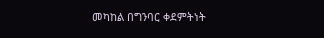መካከል በግንባር ቀደምትነት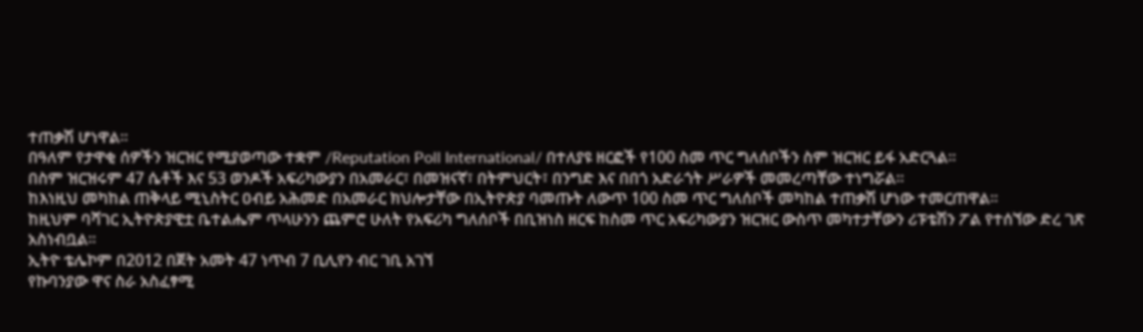ተጠቃሽ ሆነዋል።
በዓለም የታዋቂ ሰዎችን ዝርዝር የሚያወጣው ተቋም /Reputation Poll International/ በተለያዩ ዘርፎች የ100 ስመ ጥር ግለሰቦችን ስም ዝርዝር ይፋ አድርጓል።
በስም ዝርዝሩም 47 ሴቶች እና 53 ወንዶች አፍሪካውያን በአመራር፣ በመዝናኛ፣ በትምህርት፣ በንግድ እና በበጎ አድራጎት ሥራዎች መመረጣቸው ተነግሯል።
ከእነዚህ መካከል ጠቅላይ ሚኒስትር ዐብይ አሕመድ በአመራር ክህሎታቸው በኢትዮጵያ ባመጡት ለውጥ 100 ስመ ጥር ግለሰቦች መካከል ተጠቃሽ ሆነው ተመርጠዋል።
ከዚህም ባሻገር ኢትዮጵያዊቷ ቤተልሔም ጥላሁንን ጨምሮ ሁለት የአፍሪካ ግለሰቦች በቢዝነስ ዘርፍ ከስመ ጥር አፍሪካውያን ዝርዝር ውስጥ መካተታቸውን ሪፑቴሽን ፖል የተሰኘው ድረ ገጽ አስነብቧል።
ኢትዮ ቴሌኮም በ2012 በጀት አመት 47 ነጥብ 7 ቢሊየን ብር ገቢ አገኘ
የኩባንያው ዋና ስራ አስፈፃሚ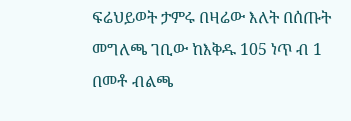ፍሬህይወት ታምሩ በዛሬው እለት በሰጡት መግለጫ ገቢው ከእቅዱ 105 ነጥ ብ 1 በመቶ ብልጫ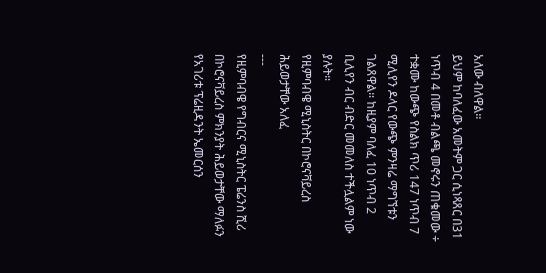አለው ብለዋል።
ይህም ከባለፈው አመትም ጋር ሲነጻጸር በ31 ነጥብ 4 በመቶ ብልጫ መኖሩን ጠቁመው ÷ ተቋሙ ከውጭ የስልክ ጥሪ 147 ነጥብ 7 ሚሊየን ዶላር የውጭ ምንዛሬ ማግኘቱን ገልጸዋል። ከዚያም ባለፈ 10 ነጥብ 2 ቢሊየን ብር ብድር መመለስ ተችሏልም ነው ያሉት።
የዚምባብዌ ሚኒስትር በኮሮናቫይረስ ሕይወታቸው አለፈ
---
የዚምባብዌ የግብርና ሚኒስትር ፔሬንስ ሺሪ በኮሮናቫይረስ ምክንያት ሕይወታቸው ማለፉን የአገሪቱ ፕሬዚዳንት ኤመርሰን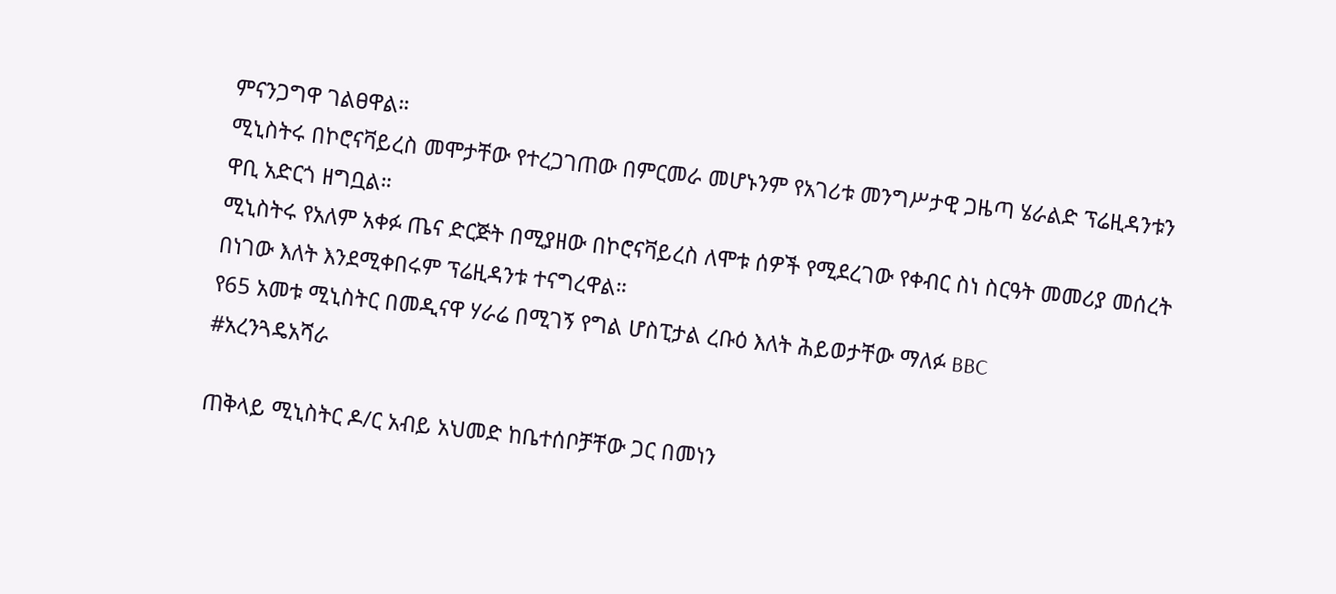ምናንጋግዋ ገልፀዋል።
ሚኒስትሩ በኮሮናቫይረስ መሞታቸው የተረጋገጠው በምርመራ መሆኑንም የአገሪቱ መንግሥታዊ ጋዜጣ ሄራልድ ፕሬዚዳንቱን ዋቢ አድርጎ ዘግቧል።
ሚኒስትሩ የአለም አቀፉ ጤና ድርጅት በሚያዘው በኮሮናቫይረስ ለሞቱ ሰዎች የሚደረገው የቀብር ስነ ስርዓት መመሪያ መሰረት በነገው እለት እንደሚቀበሩም ፕሬዚዳንቱ ተናግረዋል።
የ65 አመቱ ሚኒስትር በመዲናዋ ሃራሬ በሚገኝ የግል ሆስፒታል ረቡዕ እለት ሕይወታቸው ማለፉ BBC
#አረንጓዴአሻራ

ጠቅላይ ሚኒስትር ዶ/ር አብይ አህመድ ከቤተሰቦቻቸው ጋር በመነን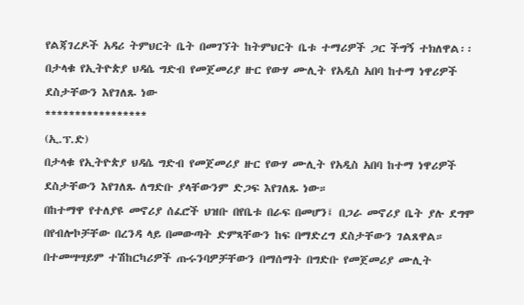የልጃገረዶች አዳሪ ትምህርት ቤት በመገኘት ከትምህርት ቤቱ ተማሪዎች ጋር ችግኝ ተክለዋል፡፡
በታላቁ የኢትዮጵያ ህዳሴ ግድብ የመጀመሪያ ዙር የውሃ ሙሊት የአዲስ አበባ ከተማ ነዋሪዎች ደስታቸውን እየገለጹ ነው
*****************
(ኢ.ፕ.ድ)
በታላቁ የኢትዮጵያ ህዳሴ ግድብ የመጀመሪያ ዙር የውሃ ሙሊት የአዲስ አበባ ከተማ ነዋሪዎች ደስታቸውን እየገለጹ ለግድቡ ያላቸውንም ድጋፍ እየገለጹ ነው።
በከተማዋ የተለያዩ መኖሪያ ሰፈሮች ህዝቡ በየቤቱ በራፍ በመሆን፤ በጋራ መኖሪያ ቤት ያሉ ደግሞ በየብሎኮቻቸው በረንዳ ላይ በመውጣት ድምጻቸውን ከፍ በማድረግ ደስታቸውን ገልጸዋል።
በተመሣሣይም ተሽከርካሪዎች ጡሩንባዎቻቸውን በማሰማት በግድቡ የመጀመሪያ ሙሊት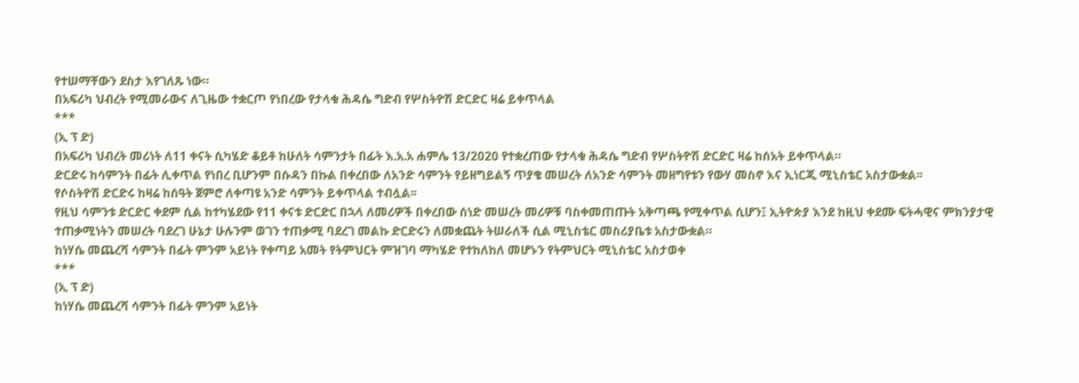የተሠማቸውን ደስታ እየገለጹ ነው።
በአፍሪካ ህብረት የሚመራውና ለጊዜው ተቋርጦ የነበረው የታላቁ ሕዳሴ ግድብ የሦስትዮሽ ድርድር ዛሬ ይቀጥላል
***
(ኢ ፕ ድ)
በአፍሪካ ህብረት መሪነት ለ11 ቀናት ሲካሄድ ቆይቶ ከሁለት ሳምንታት በፊት እ.አ.አ ሐምሌ 13/2020 የተቋረጠው የታላቁ ሕዳሴ ግድብ የሦስትዮሽ ድርድር ዛሬ ከሰአት ይቀጥላል።
ድርድሩ ከሳምንት በፊት ሊቀጥል የነበረ ቢሆንም በሱዳን በኩል በቀረበው ለአንድ ሳምንት የይዘግይልኝ ጥያቄ መሠረት ለአንድ ሳምንት መዘግየቱን የውሃ መስኖ እና ኢነርጂ ሚኒስቴር አስታውቋል፡፡
የሶስትዮሽ ድርድሩ ከዛሬ ከሰዓት ጀምሮ ለቀጣዩ አንድ ሳምንት ይቀጥላል ተብሏል፡፡
የዚህ ሳምንቱ ድርድር ቀደም ሲል ከተካሄደው የ11 ቀናቱ ድርድር በኋላ ለመሪዎች በቀረበው ሰነድ መሠረት መሪዎቹ ባስቀመጠጡት አቅጣጫ የሚቀጥል ሲሆን፤ ኢትዮጵያ እንደ ከዚህ ቀደሙ ፍትሓዊና ምክንያታዊ ተጠቃሚነትን መሠረት ባደረገ ሁኔታ ሁሉንም ወገን ተጠቃሚ ባደረገ መልኩ ድርድሩን ለመቋጨት ትሠራለች ሲል ሚኒስቴር መስሪያቤቱ አስታውቋል።
ከነሃሴ መጨረሻ ሳምንት በፊት ምንም አይነት የቀጣይ አመት የትምህርት ምዝገባ ማካሄድ የተከለከለ መሆኑን የትምህርት ሚኒስቴር አስታወቀ
***
(ኢ ፕ ድ)
ከነሃሴ መጨረሻ ሳምንት በፊት ምንም አይነት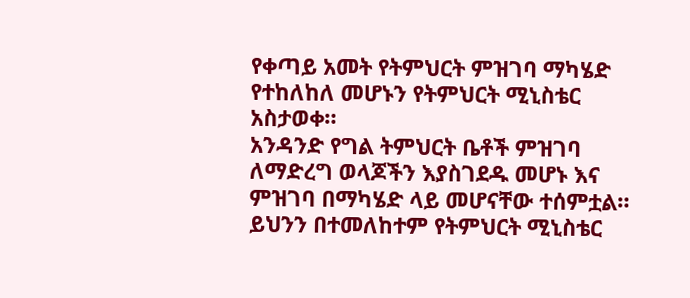የቀጣይ አመት የትምህርት ምዝገባ ማካሄድ የተከለከለ መሆኑን የትምህርት ሚኒስቴር አስታወቀ።
አንዳንድ የግል ትምህርት ቤቶች ምዝገባ ለማድረግ ወላጆችን እያስገደዱ መሆኑ እና ምዝገባ በማካሄድ ላይ መሆናቸው ተሰምቷል።
ይህንን በተመለከተም የትምህርት ሚኒስቴር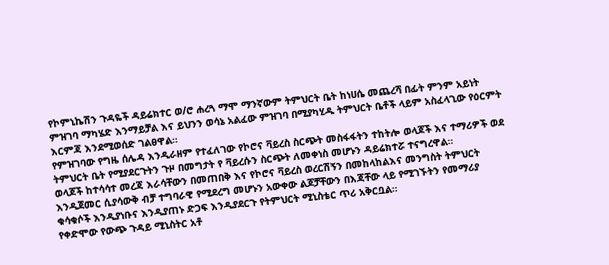የኮምኒኬሽን ጉዳዬች ዳይሬክተር ወ/ሮ ሐረጓ ማሞ ማንኛውም ትምህርት ቤት ከነሀሴ መጨረሻ በፊት ምንም አይነት ምዝገባ ማካሄድ እንማይቻል እና ይህንን ወሳኔ አልፈው ምዝገባ በሚያካሂዱ ትምህርት ቤቶች ላይም አስፈላጊው የዕርምት እርምጃ እንደሚወሰድ ገልፀዋል።
የምዝገባው የግዜ ሰሌዳ እንዲራዘም የተፈለገው የኮሮና ቫይረስ ስርጭት መስፋፋትን ተከትሎ ወላጆች እና ተማሪዎች ወደ ትምህርት ቤት የሚያደርጉትን ጉዞ በመግታት የ ቫይረሱን ስርጭት ለመቀነስ መሆኑን ዳይሬክተሯ ተናግረዋል።
ወላጆች ከተሳሳተ መረጃ እራሳቸውን በመጠበቅ እና የኮሮና ቫይረስ ወረርሽኝን በመከላከልእና መንግስት ትምህርት እንዲጀመር ሲያሳውቅ ብቻ ተግባራዊ የሚደረግ መሆኑን አውቀው ልጆቻቸውን በእጃቸው ላይ የሚገኙትን የመማሪያ ቁሳቁሶች እንዲያነቡና እንዲያጠኑ ድጋፍ እንዲያደርጉ የትምህርት ሚኒስቴር ጥሪ አቅርቧል።
የቀድሞው የውጭ ጉዳይ ሚኒስትር አቶ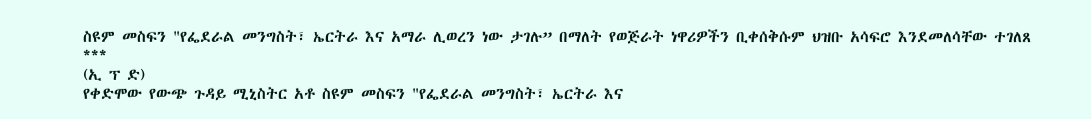ስዩም መስፍን "የፌደራል መንግስት፣ ኤርትራ እና አማራ ሊወረን ነው ታገሉ” በማለት የወጅራት ነዋሪዎችን ቢቀሰቅሱም ህዝቡ አሳፍሮ እንደመለሳቸው ተገለጸ
***
(ኢ ፕ ድ)
የቀድሞው የውጭ ጉዳይ ሚኒስትር አቶ ስዩም መስፍን "የፌደራል መንግስት፣ ኤርትራ እና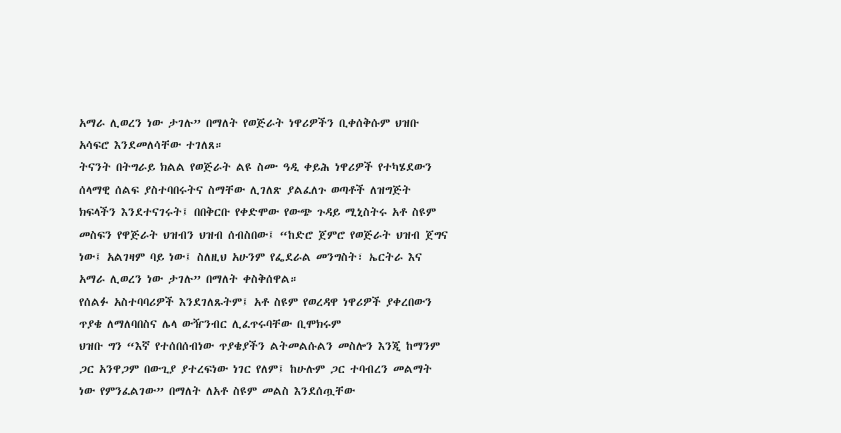አማራ ሊወረን ነው ታገሉ” በማለት የወጅራት ነዋሪዎችን ቢቀሰቅሱም ህዝቡ አሳፍሮ እንደመለሳቸው ተገለጸ።
ትናንት በትግራይ ክልል የወጅራት ልዩ ስሙ ዓዲ ቀይሕ ነዋሪዎች የተካሄደውን ሰላማዊ ሰልፍ ያስተባበሩትና ስማቸው ሊገለጽ ያልፈለጉ ወጣቶች ለዝግጅት ክፍላችን እንደተናገሩት፤ በበቅርቡ የቀድሞው የውጭ ጉዳይ ሚኒስትሩ አቶ ስዩም መስፍን የዋጅራት ህዝብን ህዝብ ሰብስበው፤ “ከድሮ ጀምሮ የወጅራት ህዝብ ጀግና ነው፤ አልገዛም ባይ ነው፤ ስለዚህ አሁንም የፌደራል መንግስት፣ ኤርትራ እና አማራ ሊወረን ነው ታገሉ” በማለት ቀስቅሰዋል።
የሰልፉ አስተባባሪዎች እንደገለጹትም፤ አቶ ስዩም የወረዳዋ ነዋሪዎች ያቀረበውን ጥያቄ ለማለባበስና ሌላ ውዥንብር ሊፈጥሩባቸው ቢሞክሩም
ህዝቡ ግን “እኛ የተሰበሰብነው ጥያቄያችን ልትመልሱልን መስሎን እንጂ ከማንም ጋር አንዋጋም በውጊያ ያተረፍነው ነገር የለም፤ ከሁሉም ጋር ተባብረን መልማት ነው የምንፈልገው” በማለት ለአቶ ስዩም መልስ እንደሰጧቸው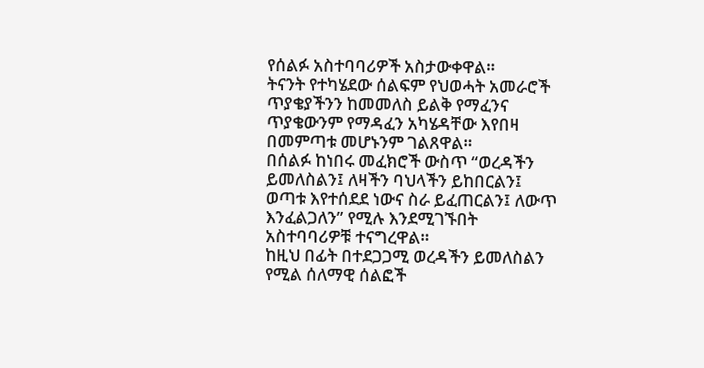የሰልፉ አስተባባሪዎች አስታውቀዋል።
ትናንት የተካሄደው ሰልፍም የህወሓት አመራሮች ጥያቄያችንን ከመመለስ ይልቅ የማፈንና ጥያቄውንም የማዳፈን አካሄዳቸው እየበዛ በመምጣቱ መሆኑንም ገልጸዋል።
በሰልፉ ከነበሩ መፈክሮች ውስጥ “ወረዳችን ይመለስልን፤ ለዛችን ባህላችን ይከበርልን፤ ወጣቱ እየተሰደደ ነውና ስራ ይፈጠርልን፤ ለውጥ እንፈልጋለን” የሚሉ እንደሚገኙበት አስተባባሪዎቹ ተናግረዋል።
ከዚህ በፊት በተደጋጋሚ ወረዳችን ይመለስልን የሚል ሰለማዊ ሰልፎች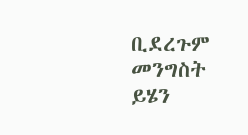ቢደረጉም መንግስት ይሄን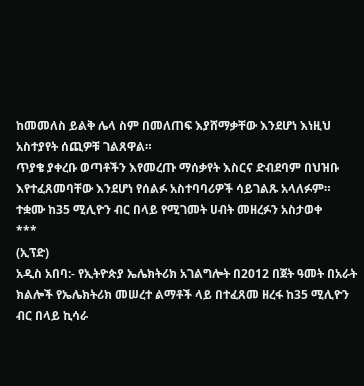ከመመለስ ይልቅ ሌላ ስም በመለጠፍ እያሸማቃቸው እንደሆነ እነዚህ አስተያየት ሰጪዎቹ ገልጸዋል።
ጥያቄ ያቀረቡ ወጣቶችን እየመረጡ ማሰቃየት እስርና ድብደባም በህዝቡ እየተፈጸመባቸው እንደሆነ የሰልፉ አስተባባሪዎች ሳይገልጹ አላለፉም።
ተቋሙ ከ35 ሚሊዮን ብር በላይ የሚገመት ሀብት መዘረፉን አስታወቀ
***
(ኢፕድ)
አዲስ አበባ:- የኢትዮጵያ ኤሌክትሪክ አገልግሎት በ2012 በጀት ዓመት በአራት ክልሎች የኤሌክትሪክ መሠረተ ልማቶች ላይ በተፈጸመ ዘረፋ ከ35 ሚሊዮን ብር በላይ ኪሳራ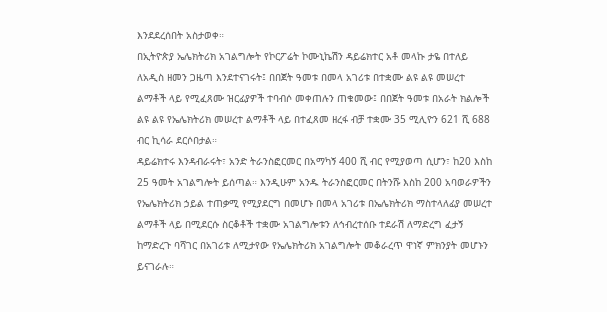እንደደረሰበት አስታወቀ።
በኢትዮጵያ ኤሌክትሪክ አገልግሎት የኮርፖሬት ኮሙኒኬሽን ዳይሬክተር አቶ መላኩ ታዬ በተለይ ለአዲስ ዘመን ጋዜጣ እንደተናገሩት፤ በበጀት ዓመቱ በመላ አገሪቱ በተቋሙ ልዩ ልዩ መሠረተ ልማቶች ላይ የሚፈጸሙ ዝርፊያዎች ተባብሶ መቀጠሉን ጠቁመው፤ በበጀት ዓመቱ በአራት ክልሎች ልዩ ልዩ የኤሌክትሪክ መሠረተ ልማቶች ላይ በተፈጸመ ዘረፋ ብቻ ተቋሙ 35 ሚሊዮን 621 ሺ 688 ብር ኪሳራ ደርሶበታል።
ዳይሬክተሩ እንዳብራሩት፣ አንድ ትራንስፎርመር በአማካኝ 400 ሺ ብር የሚያወጣ ሲሆን፣ ከ20 እስከ 25 ዓመት አገልግሎት ይሰጣል። እንዲሁም አንዱ ትራንስፎርመር በትንሹ እስከ 200 አባወራዎችን የኤሌክትሪክ ኃይል ተጠቃሚ የሚያደርግ በመሆኑ በመላ አገሪቱ በኤሌክትሪክ ማስተላለፊያ መሠረተ ልማቶች ላይ በሚደርሱ ስርቆቶች ተቋሙ አገልግሎቱን ለኅብረተሰቡ ተደራሽ ለማድረግ ፈታኝ ከማድረጉ ባሻገር በአገሪቱ ለሚታየው የኤሌክትሪክ አገልግሎት መቆራረጥ ዋነኛ ምክንያት መሆኑን ይናገራሉ።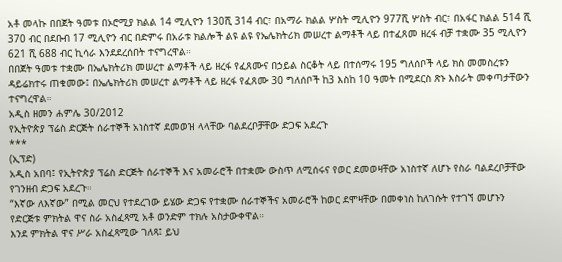አቶ መላኩ በበጀት ዓመቱ በኦሮሚያ ክልል 14 ሚሊዮን 130ሺ 314 ብር፣ በአማራ ክልል ሦስት ሚሊዮን 977ሺ ሦስት ብር፣ በአፋር ክልል 514 ሺ 370 ብር በደቡብ 17 ሚሊዮን ብር በድምሩ በአራቱ ክልሎች ልዩ ልዩ የኤሌክትሪክ መሠረተ ልማቶች ላይ በተፈጸመ ዘረፋ ብቻ ተቋሙ 35 ሚሊዮን 621 ሺ 688 ብር ኪሳራ እንደደረሰበት ተናግረዋል።
በበጀት ዓመቱ ተቋሙ በኤሌክትሪክ መሠረተ ልማቶች ላይ ዘረፋ የፈጸሙና በኃይል ስርቆት ላይ በተሰማሩ 195 ግለሰቦች ላይ ክስ መመስረቱን ዳይሬክተሩ ጠቁመው፤ በኤሌክትሪክ መሠረተ ልማቶች ላይ ዘረፋ የፈጸሙ 30 ግለሰቦች ከ3 እስከ 10 ዓመት በሚደርስ ጽኑ እስራት መቀጣታቸውን ተናግረዋል።
አዲስ ዘመን ሐምሌ 30/2012
የኢትዮጵያ ፕሬስ ድርጅት ሰራተኞች አነስተኛ ደመወዝ ላላቸው ባልደረቦቻቸው ድጋፍ አደረጉ
***
(ኢፕድ)
አዲስ አበባ፤ የኢትዮጵያ ፕሬስ ድርጅት ሰራተኞች እና አመራሮች በተቋሙ ውስጥ ለሚሰሩና የወር ደመወዛቸው አነስተኛ ለሆኑ የስራ ባልደረቦቻቸው የገንዘብ ድጋፍ አደረጉ።
“እኛው ለእኛው” በሚል መርህ የተደረገው ይሄው ድጋፍ የተቋሙ ሰራተኞችና አመራሮች ከወር ደሞዛቸው በመቀነስ ከለገሱት የተገኘ መሆኑን የድርጅቱ ምክትል ዋና ስራ አስፈጻሚ አቶ ወንድም ተክሉ አስታውቀዋል።
እንደ ምክትል ዋና ሥራ አስፈጻሚው ገለጻ፤ ይህ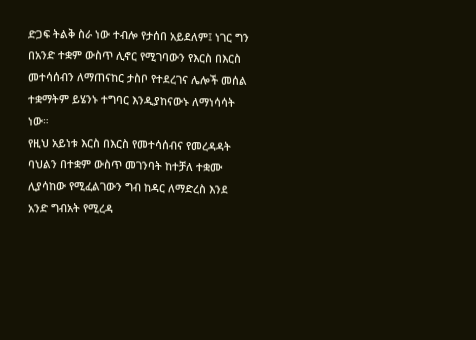ድጋፍ ትልቅ ስራ ነው ተብሎ የታሰበ አይደለም፤ ነገር ግን በአንድ ተቋም ውስጥ ሊኖር የሚገባውን የእርስ በእርስ መተሳሰብን ለማጠናከር ታስቦ የተደረገና ሌሎች መሰል ተቋማትም ይሄንኑ ተግባር እንዲያከናውኑ ለማነሳሳት ነው።
የዚህ አይነቱ እርስ በእርስ የመተሳሰብና የመረዳዳት ባህልን በተቋም ውስጥ መገንባት ከተቻለ ተቋሙ ሊያሳከው የሚፈልገውን ግብ ከዳር ለማድረስ እንደ አንድ ግብአት የሚረዳ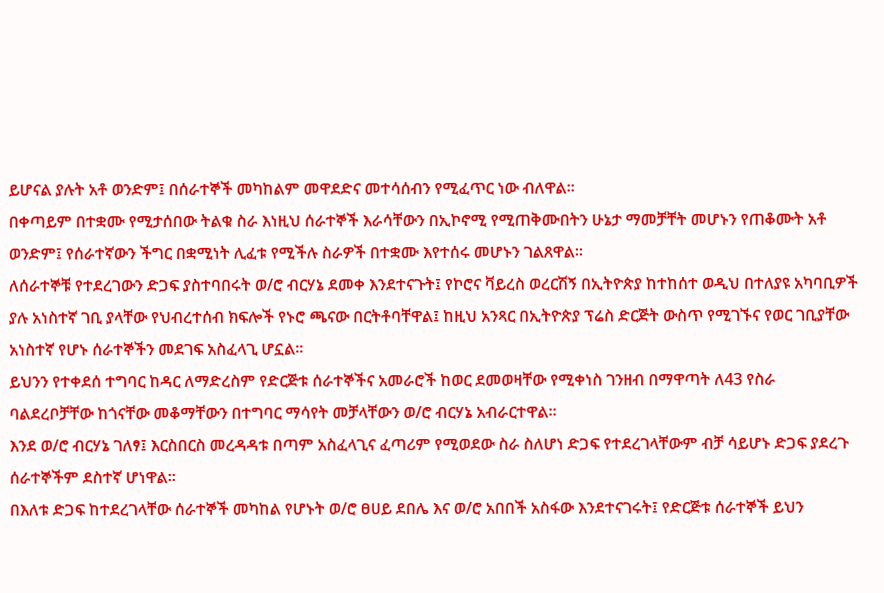ይሆናል ያሉት አቶ ወንድም፤ በሰራተኞች መካከልም መዋደድና መተሳሰብን የሚፈጥር ነው ብለዋል።
በቀጣይም በተቋሙ የሚታሰበው ትልቁ ስራ እነዚህ ሰራተኞች እራሳቸውን በኢኮኖሚ የሚጠቅሙበትን ሁኔታ ማመቻቸት መሆኑን የጠቆሙት አቶ ወንድም፤ የሰራተኛውን ችግር በቋሚነት ሊፈቱ የሚችሉ ስራዎች በተቋሙ እየተሰሩ መሆኑን ገልጸዋል።
ለሰራተኞቹ የተደረገውን ድጋፍ ያስተባበሩት ወ/ሮ ብርሃኔ ደመቀ እንደተናጉት፤ የኮሮና ቫይረስ ወረርሽኝ በኢትዮጵያ ከተከሰተ ወዲህ በተለያዩ አካባቢዎች ያሉ አነስተኛ ገቢ ያላቸው የህብረተሰብ ክፍሎች የኑሮ ጫናው በርትቶባቸዋል፤ ከዚህ አንጻር በኢትዮጵያ ፕሬስ ድርጅት ውስጥ የሚገኙና የወር ገቢያቸው አነስተኛ የሆኑ ሰራተኞችን መደገፍ አስፈላጊ ሆኗል።
ይህንን የተቀደሰ ተግባር ከዳር ለማድረስም የድርጅቱ ሰራተኞችና አመራሮች ከወር ደመወዛቸው የሚቀነስ ገንዘብ በማዋጣት ለ43 የስራ ባልደረቦቻቸው ከጎናቸው መቆማቸውን በተግባር ማሳየት መቻላቸውን ወ/ሮ ብርሃኔ አብራርተዋል።
እንደ ወ/ሮ ብርሃኔ ገለፃ፤ እርስበርስ መረዳዳቱ በጣም አስፈላጊና ፈጣሪም የሚወደው ስራ ስለሆነ ድጋፍ የተደረገላቸውም ብቻ ሳይሆኑ ድጋፍ ያደረጉ ሰራተኞችም ደስተኛ ሆነዋል።
በእለቱ ድጋፍ ከተደረገላቸው ሰራተኞች መካከል የሆኑት ወ/ሮ ፀሀይ ደበሌ እና ወ/ሮ አበበች አስፋው እንደተናገሩት፤ የድርጅቱ ሰራተኞች ይህን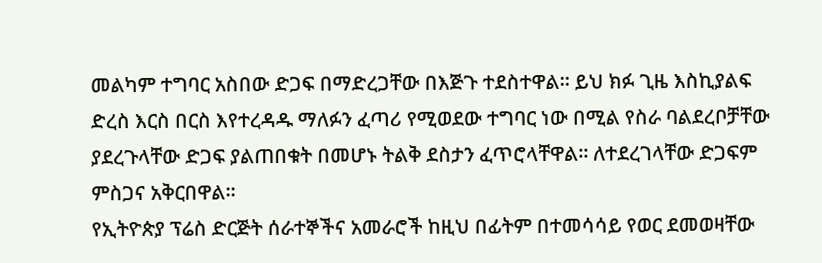መልካም ተግባር አስበው ድጋፍ በማድረጋቸው በእጅጉ ተደስተዋል። ይህ ክፉ ጊዜ እስኪያልፍ ድረስ እርስ በርስ እየተረዳዱ ማለፉን ፈጣሪ የሚወደው ተግባር ነው በሚል የስራ ባልደረቦቻቸው ያደረጉላቸው ድጋፍ ያልጠበቁት በመሆኑ ትልቅ ደስታን ፈጥሮላቸዋል። ለተደረገላቸው ድጋፍም ምስጋና አቅርበዋል።
የኢትዮጵያ ፕሬስ ድርጅት ሰራተኞችና አመራሮች ከዚህ በፊትም በተመሳሳይ የወር ደመወዛቸው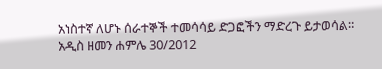አነስተኛ ለሆኑ ሰራተኞች ተመሳሳይ ድጋፎችን ማድረጉ ይታወሳል።
አዲስ ዘመን ሐምሌ 30/2012